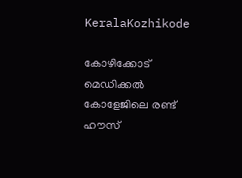KeralaKozhikode

കോഴിക്കോട് മെഡിക്കല്‍ കോളേജിലെ രണ്ട് ഹൗസ്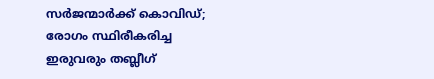സര്‍ജന്മാര്‍ക്ക് കൊവിഡ്; രോഗം സ്ഥിരീകരിച്ച ഇരുവരും തബ്ലീഗ്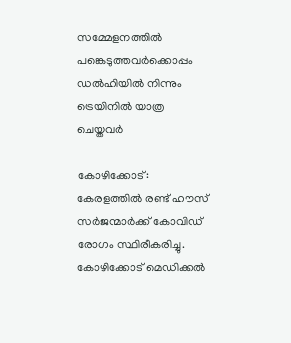സമ്മേളനത്തില്‍ പങ്കെടുത്തവര്‍ക്കൊപ്പം ഡല്‍ഹിയില്‍ നിന്നും ട്രെയിനില്‍ യാത്ര ചെയ്തവര്‍

കോഴിക്കോട്: കേരളത്തില്‍ രണ്ട് ഹൗസ് സര്‍ജന്മാര്‍ക്ക് കോവിഡ് രോഗം സ്ഥിരീകരിച്ചു. കോഴിക്കോട് മെഡിക്കല്‍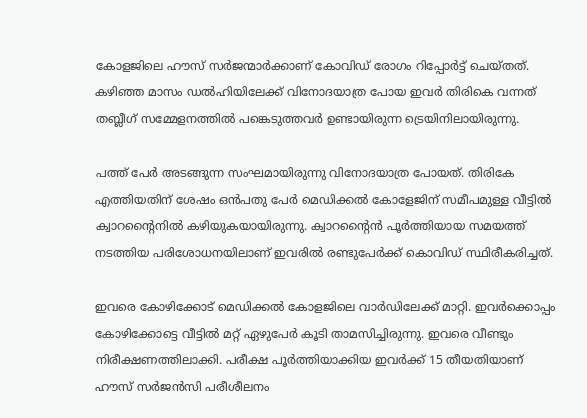കോളജിലെ ഹൗസ് സര്‍ജന്മാര്‍ക്കാണ് കോവിഡ് രോഗം റിപ്പോര്‍ട്ട് ചെയ്തത്.  കഴിഞ്ഞ മാസം ഡല്‍ഹിയിലേക്ക് വിനോദയാത്ര പോയ ഇവര്‍ തിരികെ വന്നത് തബ്ലീഗ് സമ്മേളനത്തില്‍ പങ്കെടുത്തവര്‍ ഉണ്ടായിരുന്ന ട്രെയിനിലായിരുന്നു.

പത്ത് പേര്‍ അടങ്ങുന്ന സംഘമായിരുന്നു വിനോദയാത്ര പോയത്. തിരികേ എത്തിയതിന് ശേഷം ഒന്‍പതു പേര്‍ മെഡിക്കല്‍ കോളേജിന് സമീപമുള്ള വീട്ടില്‍ ക്വാറന്റൈനില്‍ കഴിയുകയായിരുന്നു. ക്വാറന്റൈന്‍ പൂര്‍ത്തിയായ സമയത്ത് നടത്തിയ പരിശോധനയിലാണ് ഇവരില്‍ രണ്ടുപേര്‍ക്ക് കൊവിഡ് സ്ഥിരീകരിച്ചത്.

ഇവരെ കോഴിക്കോട് മെഡിക്കല്‍ കോളജിലെ വാര്‍ഡിലേക്ക് മാറ്റി. ഇവര്‍ക്കൊപ്പം കോഴിക്കോട്ടെ വീട്ടില്‍ മറ്റ് ഏഴുപേര്‍ കൂടി താമസിച്ചിരുന്നു. ഇവരെ വീണ്ടും നിരീക്ഷണത്തിലാക്കി. പരീക്ഷ പൂര്‍ത്തിയാക്കിയ ഇവര്‍ക്ക് 15 തീയതിയാണ് ഹൗസ് സര്‍ജന്‍സി പരീശീലനം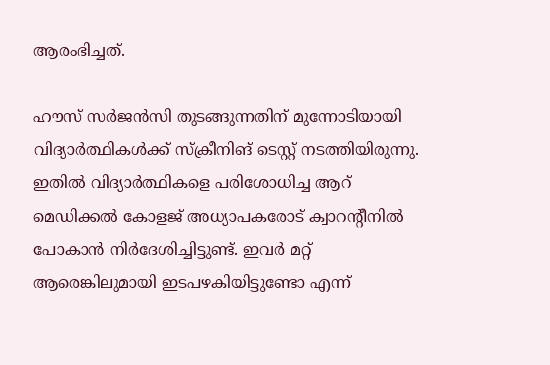ആരംഭിച്ചത്.

ഹൗസ് സര്‍ജന്‍സി തുടങ്ങുന്നതിന് മുന്നോടിയായി വിദ്യാര്‍ത്ഥികള്‍ക്ക് സ്‌ക്രീനിങ് ടെസ്റ്റ് നടത്തിയിരുന്നു. ഇതില്‍ വിദ്യാര്‍ത്ഥികളെ പരിശോധിച്ച ആറ് മെഡിക്കല്‍ കോളജ് അധ്യാപകരോട് ക്വാറന്റീനില്‍ പോകാന്‍ നിര്‍ദേശിച്ചിട്ടുണ്ട്. ഇവര്‍ മറ്റ് ആരെങ്കിലുമായി ഇടപഴകിയിട്ടുണ്ടോ എന്ന്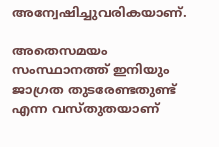അന്വേഷിച്ചുവരികയാണ്.

അതെസമയം സംസ്ഥാനത്ത് ഇനിയും ജാഗ്രത തുടരേണ്ടതുണ്ട് എന്ന വസ്തുതയാണ്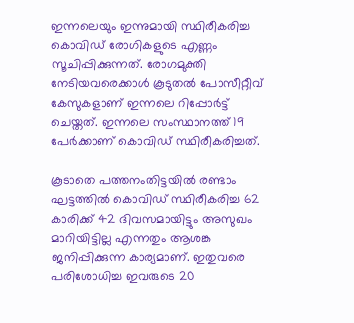ഇന്നലെയും ഇന്നുമായി സ്ഥിരീകരിച്ച കൊവിഡ് രോഗികളുടെ എണ്ണം സൂചിപ്പിക്കുന്നത്. രോഗമുക്തി നേടിയവരെക്കാള്‍ കൂടുതല്‍ പോസീറ്റീവ് കേസുകളാണ് ഇന്നലെ റിപ്പോര്‍ട്ട് ചെയ്തത്. ഇന്നലെ സംസ്ഥാനത്ത് 19 പേര്‍ക്കാണ് കൊവിഡ് സ്ഥിരീകരിച്ചത്.

കൂടാതെ പത്തനംതിട്ടയില്‍ രണ്ടാം ഘട്ടത്തില്‍ കൊവിഡ് സ്ഥിരീകരിച്ച 62 കാരിക്ക് 42 ദിവസമായിട്ടും അസുഖം മാറിയിട്ടില്ല എന്നതും ആശങ്ക ജനിപ്പിക്കുന്ന കാര്യമാണ്. ഇതുവരെ പരിശോധിച്ച ഇവരുടെ 20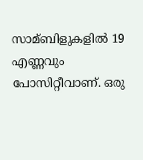സാമ്ബിളുകളില്‍ 19 എണ്ണവും പോസിറ്റീവാണ്. ഒരു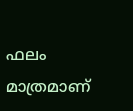ഫലം മാത്രമാണ്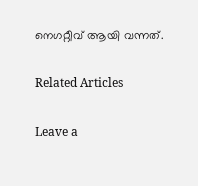നെഗറ്റീവ് ആയി വന്നത്.

Related Articles

Leave a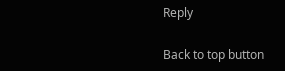Reply

Back to top button